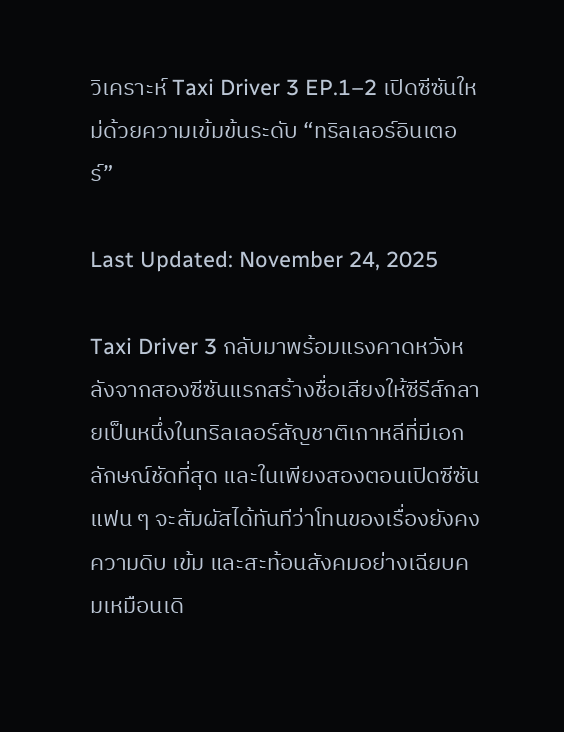วิเคราะห์ Taxi Driver 3 EP.1–2 เปิดซีซันใหม่ด้วยความเข้มข้นระดับ “ทริลเลอร์อินเตอร์”

Last Updated: November 24, 2025

Taxi Driver 3 กลับมาพร้อมแรงคาดหวังหลังจากสองซีซันแรกสร้างชื่อเสียงให้ซีรีส์กลายเป็นหนึ่งในทริลเลอร์สัญชาติเกาหลีที่มีเอกลักษณ์ชัดที่สุด และในเพียงสองตอนเปิดซีซัน แฟน ๆ จะสัมผัสได้ทันทีว่าโทนของเรื่องยังคงความดิบ เข้ม และสะท้อนสังคมอย่างเฉียบคมเหมือนเดิ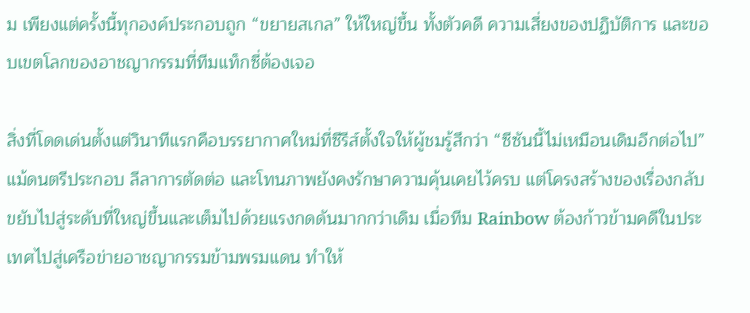ม เพียงแต่ครั้งนี้ทุกองค์ประกอบถูก “ขยายสเกล” ให้ใหญ่ขึ้น ทั้งตัวคดี ความเสี่ยงของปฏิบัติการ และขอบเขตโลกของอาชญากรรมที่ทีมแท็กซี่ต้องเจอ

สิ่งที่โดดเด่นตั้งแต่วินาทีแรกคือบรรยากาศใหม่ที่ซีรีส์ตั้งใจให้ผู้ชมรู้สึกว่า “ซีซันนี้ไม่เหมือนเดิมอีกต่อไป” แม้ดนตรีประกอบ ลีลาการตัดต่อ และโทนภาพยังคงรักษาความคุ้นเคยไว้ครบ แต่โครงสร้างของเรื่องกลับขยับไปสู่ระดับที่ใหญ่ขึ้นและเต็มไปด้วยแรงกดดันมากกว่าเดิม เมื่อทีม Rainbow ต้องก้าวข้ามคดีในประเทศไปสู่เครือข่ายอาชญากรรมข้ามพรมแดน ทำให้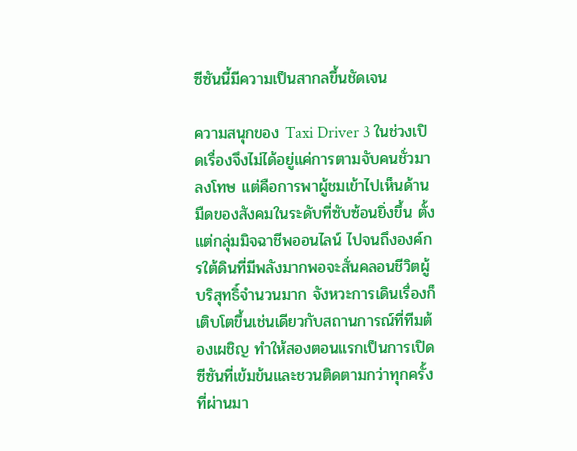ซีซันนี้มีความเป็นสากลขึ้นชัดเจน

ความสนุกของ Taxi Driver 3 ในช่วงเปิดเรื่องจึงไม่ได้อยู่แค่การตามจับคนชั่วมาลงโทษ แต่คือการพาผู้ชมเข้าไปเห็นด้านมืดของสังคมในระดับที่ซับซ้อนยิ่งขึ้น ตั้งแต่กลุ่มมิจฉาชีพออนไลน์ ไปจนถึงองค์กรใต้ดินที่มีพลังมากพอจะสั่นคลอนชีวิตผู้บริสุทธิ์จำนวนมาก จังหวะการเดินเรื่องก็เติบโตขึ้นเช่นเดียวกับสถานการณ์ที่ทีมต้องเผชิญ ทำให้สองตอนแรกเป็นการเปิดซีซันที่เข้มข้นและชวนติดตามกว่าทุกครั้งที่ผ่านมา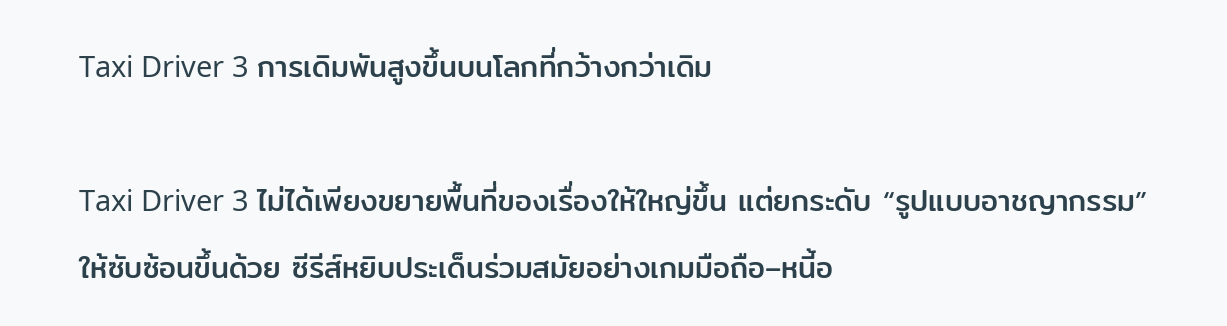Taxi Driver 3 การเดิมพันสูงขึ้นบนโลกที่กว้างกว่าเดิม

Taxi Driver 3 ไม่ได้เพียงขยายพื้นที่ของเรื่องให้ใหญ่ขึ้น แต่ยกระดับ “รูปแบบอาชญากรรม” ให้ซับซ้อนขึ้นด้วย ซีรีส์หยิบประเด็นร่วมสมัยอย่างเกมมือถือ–หนี้อ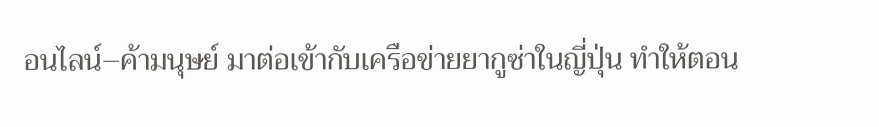อนไลน์–ค้ามนุษย์ มาต่อเข้ากับเครือข่ายยากูซ่าในญี่ปุ่น ทำให้ตอน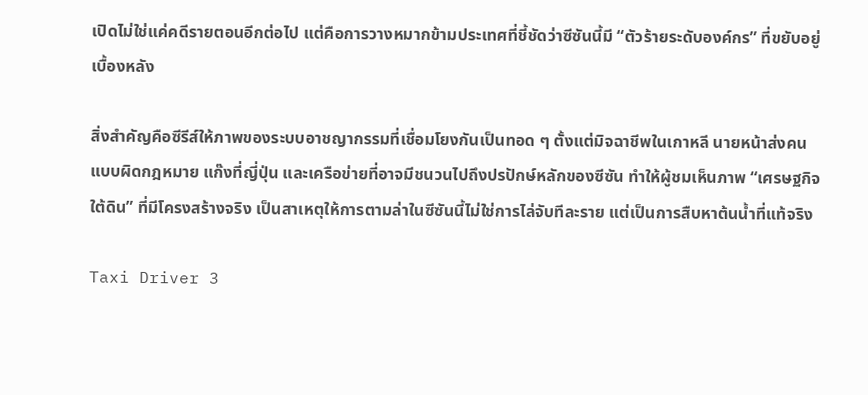เปิดไม่ใช่แค่คดีรายตอนอีกต่อไป แต่คือการวางหมากข้ามประเทศที่ชี้ชัดว่าซีซันนี้มี “ตัวร้ายระดับองค์กร” ที่ขยับอยู่เบื้องหลัง

สิ่งสำคัญคือซีรีส์ให้ภาพของระบบอาชญากรรมที่เชื่อมโยงกันเป็นทอด ๆ ตั้งแต่มิจฉาชีพในเกาหลี นายหน้าส่งคนแบบผิดกฎหมาย แก๊งที่ญี่ปุ่น และเครือข่ายที่อาจมีชนวนไปถึงปรปักษ์หลักของซีซัน ทำให้ผู้ชมเห็นภาพ “เศรษฐกิจใต้ดิน” ที่มีโครงสร้างจริง เป็นสาเหตุให้การตามล่าในซีซันนี้ไม่ใช่การไล่จับทีละราย แต่เป็นการสืบหาต้นน้ำที่แท้จริง

Taxi Driver 3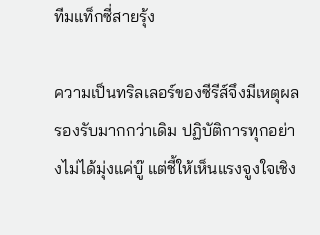ทีมแท็กซี่สายรุ้ง

ความเป็นทริลเลอร์ของซีรีส์จึงมีเหตุผลรองรับมากกว่าเดิม ปฏิบัติการทุกอย่างไม่ได้มุ่งแค่บู๊ แต่ชี้ให้เห็นแรงจูงใจเชิง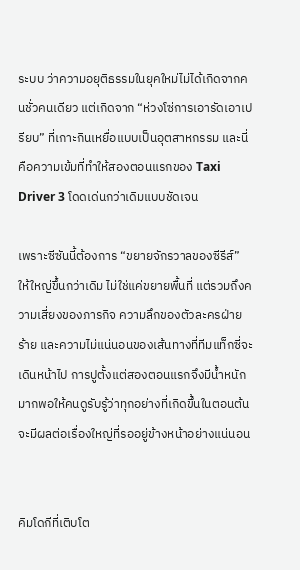ระบบ ว่าความอยุติธรรมในยุคใหม่ไม่ได้เกิดจากคนชั่วคนเดียว แต่เกิดจาก “ห่วงโซ่การเอารัดเอาเปรียบ” ที่เกาะกินเหยื่อแบบเป็นอุตสาหกรรม และนี่คือความเข้มที่ทำให้สองตอนแรกของ Taxi Driver 3 โดดเด่นกว่าเดิมแบบชัดเจน

เพราะซีซันนี้ต้องการ “ขยายจักรวาลของซีรีส์” ให้ใหญ่ขึ้นกว่าเดิม ไม่ใช่แค่ขยายพื้นที่ แต่รวมถึงความเสี่ยงของภารกิจ ความลึกของตัวละครฝ่ายร้าย และความไม่แน่นอนของเส้นทางที่ทีมแท็กซี่จะเดินหน้าไป การปูตั้งแต่สองตอนแรกจึงมีน้ำหนักมากพอให้คนดูรับรู้ว่าทุกอย่างที่เกิดขึ้นในตอนต้นจะมีผลต่อเรื่องใหญ่ที่รออยู่ข้างหน้าอย่างแน่นอน


คิมโดกีที่เติบโต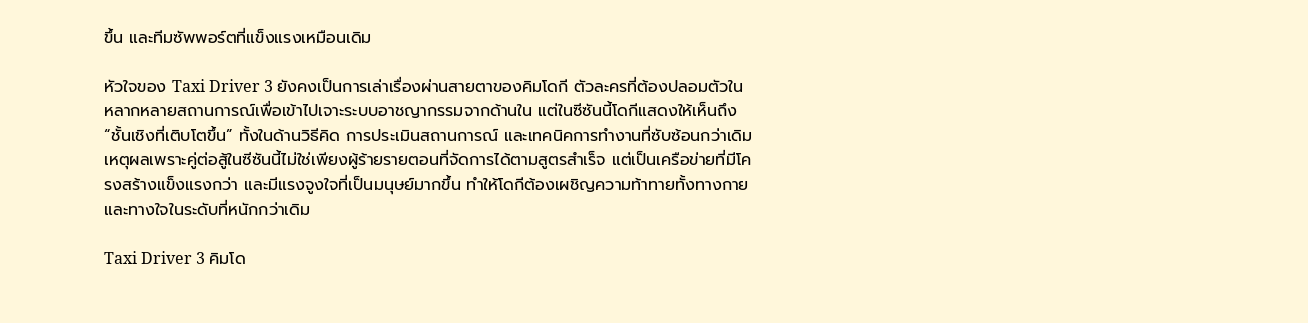ขึ้น และทีมซัพพอร์ตที่แข็งแรงเหมือนเดิม

หัวใจของ Taxi Driver 3 ยังคงเป็นการเล่าเรื่องผ่านสายตาของคิมโดกี ตัวละครที่ต้องปลอมตัวในหลากหลายสถานการณ์เพื่อเข้าไปเจาะระบบอาชญากรรมจากด้านใน แต่ในซีซันนี้โดกีแสดงให้เห็นถึง “ชั้นเชิงที่เติบโตขึ้น” ทั้งในด้านวิธีคิด การประเมินสถานการณ์ และเทคนิคการทำงานที่ซับซ้อนกว่าเดิม เหตุผลเพราะคู่ต่อสู้ในซีซันนี้ไม่ใช่เพียงผู้ร้ายรายตอนที่จัดการได้ตามสูตรสำเร็จ แต่เป็นเครือข่ายที่มีโครงสร้างแข็งแรงกว่า และมีแรงจูงใจที่เป็นมนุษย์มากขึ้น ทำให้โดกีต้องเผชิญความท้าทายทั้งทางกายและทางใจในระดับที่หนักกว่าเดิม

Taxi Driver 3 คิมโด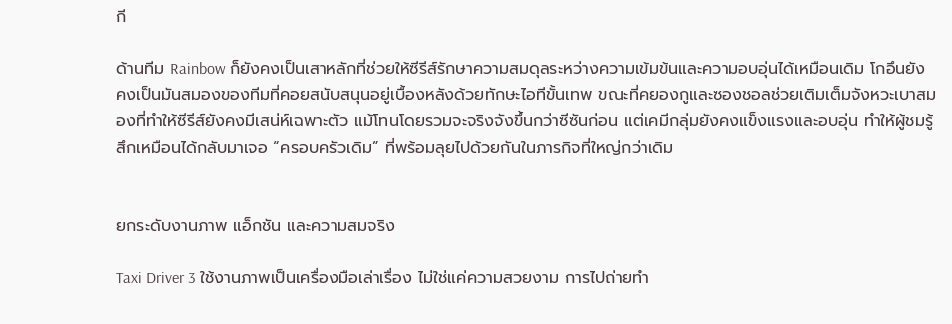กี

ด้านทีม Rainbow ก็ยังคงเป็นเสาหลักที่ช่วยให้ซีรีส์รักษาความสมดุลระหว่างความเข้มข้นและความอบอุ่นได้เหมือนเดิม โกอึนยังคงเป็นมันสมองของทีมที่คอยสนับสนุนอยู่เบื้องหลังด้วยทักษะไอทีขั้นเทพ ขณะที่คยองกูและซองชอลช่วยเติมเต็มจังหวะเบาสมองที่ทำให้ซีรีส์ยังคงมีเสน่ห์เฉพาะตัว แม้โทนโดยรวมจะจริงจังขึ้นกว่าซีซันก่อน แต่เคมีกลุ่มยังคงแข็งแรงและอบอุ่น ทำให้ผู้ชมรู้สึกเหมือนได้กลับมาเจอ “ครอบครัวเดิม” ที่พร้อมลุยไปด้วยกันในภารกิจที่ใหญ่กว่าเดิม


ยกระดับงานภาพ แอ็กชัน และความสมจริง

Taxi Driver 3 ใช้งานภาพเป็นเครื่องมือเล่าเรื่อง ไม่ใช่แค่ความสวยงาม การไปถ่ายทำ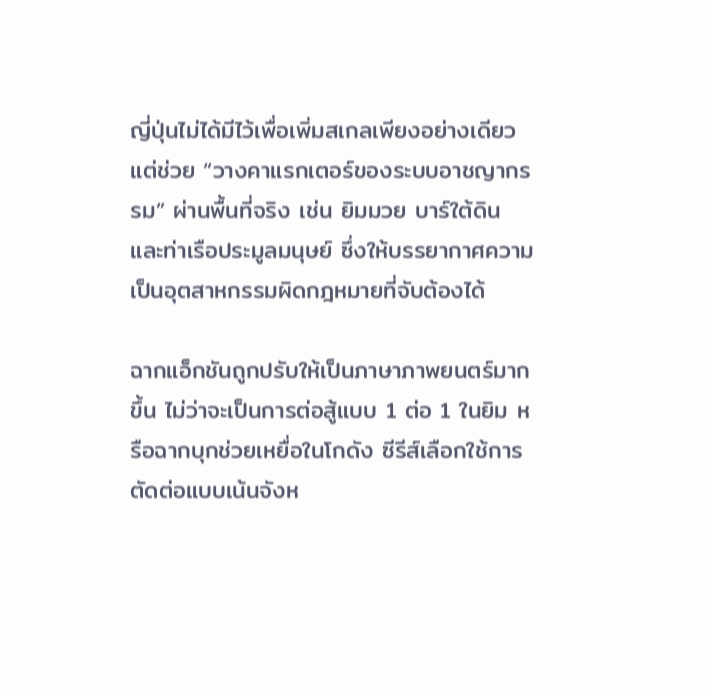ญี่ปุ่นไม่ได้มีไว้เพื่อเพิ่มสเกลเพียงอย่างเดียว แต่ช่วย “วางคาแรกเตอร์ของระบบอาชญากรรม” ผ่านพื้นที่จริง เช่น ยิมมวย บาร์ใต้ดิน และท่าเรือประมูลมนุษย์ ซึ่งให้บรรยากาศความเป็นอุตสาหกรรมผิดกฎหมายที่จับต้องได้

ฉากแอ็กชันถูกปรับให้เป็นภาษาภาพยนตร์มากขึ้น ไม่ว่าจะเป็นการต่อสู้แบบ 1 ต่อ 1 ในยิม หรือฉากบุกช่วยเหยื่อในโกดัง ซีรีส์เลือกใช้การตัดต่อแบบเน้นจังห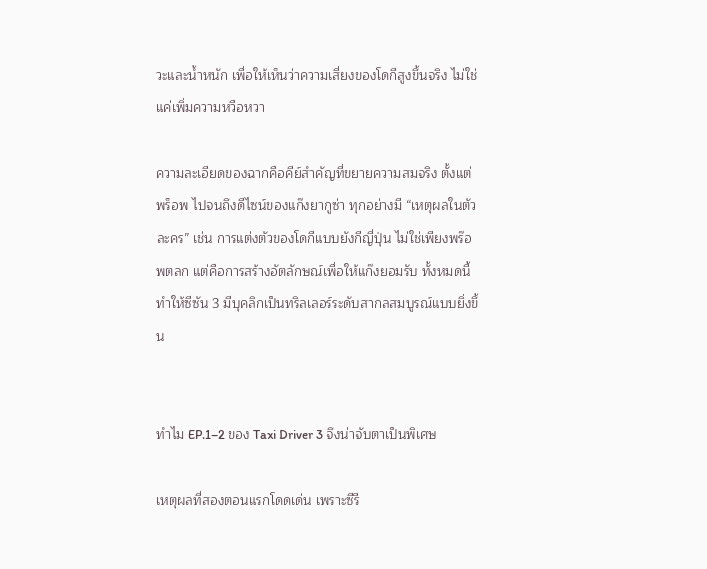วะและน้ำหนัก เพื่อให้เห็นว่าความเสี่ยงของโดกีสูงขึ้นจริง ไม่ใช่แค่เพิ่มความหวือหวา

ความละเอียดของฉากคือคีย์สำคัญที่ขยายความสมจริง ตั้งแต่พร็อพ ไปจนถึงดีไซน์ของแก๊งยากูซ่า ทุกอย่างมี “เหตุผลในตัวละคร” เช่น การแต่งตัวของโดกีแบบยังกีญี่ปุ่น ไม่ใช่เพียงพร๊อพตลก แต่คือการสร้างอัตลักษณ์เพื่อให้แก๊งยอมรับ ทั้งหมดนี้ทำให้ซีซัน 3 มีบุคลิกเป็นทริลเลอร์ระดับสากลสมบูรณ์แบบยิ่งขึ้น


ทำไม EP.1–2 ของ Taxi Driver 3 จึงน่าจับตาเป็นพิเศษ

เหตุผลที่สองตอนแรกโดดเด่น เพราะซีรี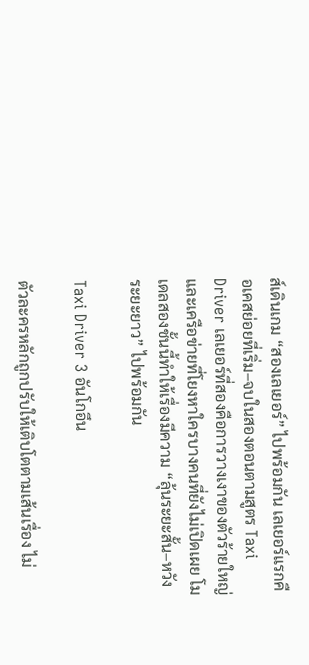ส์เดินเกม “สองเลเยอร์” ไปพร้อมกัน เลเยอร์แรกคือเคสย่อยที่เริ่ม–จบในสองตอนตามสูตร Taxi Driver เลเยอร์ที่สองคือการวางเงาของตัวร้ายใหญ่และเครือข่ายที่โยงหาใครบางคนที่ยังไม่เปิดเผย โมเดลสองชั้นนี้ทำให้เรื่องมีความ “ลุ้นระยะสั้น–หวังระยะยาว” ไปพร้อมกัน

Taxi Driver 3 อันโกอึน

ตัวละครหลักถูกปรับให้เติบโตตามเส้นเรื่อง ไม่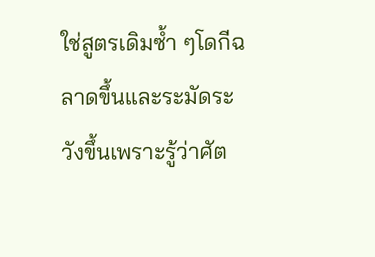ใช่สูตรเดิมซ้ำ ๆโดกีฉลาดขึ้นและระมัดระวังขึ้นเพราะรู้ว่าศัต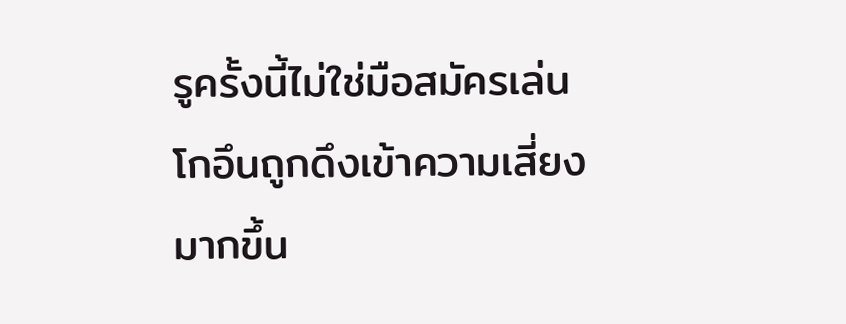รูครั้งนี้ไม่ใช่มือสมัครเล่น โกอึนถูกดึงเข้าความเสี่ยงมากขึ้น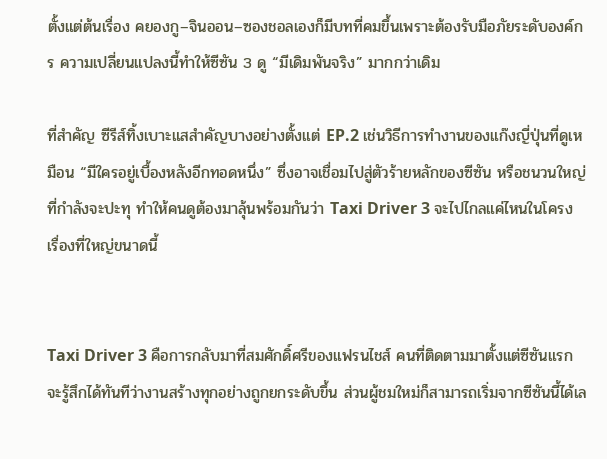ตั้งแต่ต้นเรื่อง คยองกู–จินออน–ซองชอลเองก็มีบทที่คมขึ้นเพราะต้องรับมือภัยระดับองค์กร ความเปลี่ยนแปลงนี้ทำให้ซีซัน 3 ดู “มีเดิมพันจริง” มากกว่าเดิม

ที่สำคัญ ซีรีส์ทิ้งเบาะแสสำคัญบางอย่างตั้งแต่ EP.2 เช่นวิธีการทำงานของแก๊งญี่ปุ่นที่ดูเหมือน “มีใครอยู่เบื้องหลังอีกทอดหนึ่ง” ซึ่งอาจเชื่อมไปสู่ตัวร้ายหลักของซีซัน หรือชนวนใหญ่ที่กำลังจะปะทุ ทำให้คนดูต้องมาลุ้นพร้อมกันว่า Taxi Driver 3 จะไปไกลแค่ไหนในโครงเรื่องที่ใหญ่ขนาดนี้


Taxi Driver 3 คือการกลับมาที่สมศักดิ์ศรีของแฟรนไชส์ คนที่ติดตามมาตั้งแต่ซีซันแรกจะรู้สึกได้ทันทีว่างานสร้างทุกอย่างถูกยกระดับขึ้น ส่วนผู้ชมใหม่ก็สามารถเริ่มจากซีซันนี้ได้เล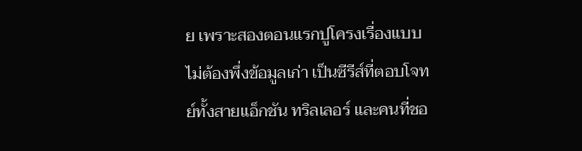ย เพราะสองตอนแรกปูโครงเรื่องแบบไม่ต้องพึ่งข้อมูลเก่า เป็นซีรีส์ที่ตอบโจทย์ทั้งสายแอ็กชัน ทริลเลอร์ และคนที่ชอ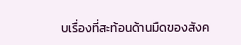บเรื่องที่สะท้อนด้านมืดของสังค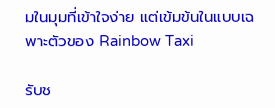มในมุมที่เข้าใจง่าย แต่เข้มข้นในแบบเฉพาะตัวของ Rainbow Taxi

รับช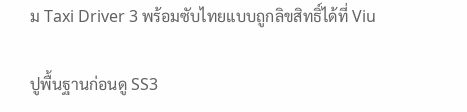ม Taxi Driver 3 พร้อมซับไทยแบบถูกลิขสิทธิ์ได้ที่ Viu

ปูพื้นฐานก่อนดู SS3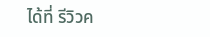ได้ที่ รีวิวค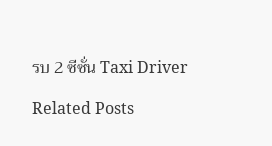รบ 2 ซีซั่น Taxi Driver

Related Posts